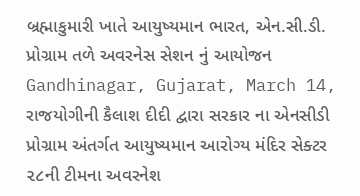બ્રહ્માકુમારી ખાતે આયુષ્યમાન ભારત, એન.સી.ડી. પ્રોગ્રામ તળે અવરનેસ સેશન નું આયોજન
Gandhinagar, Gujarat, March 14, રાજયોગીની કૈલાશ દીદી દ્વારા સરકાર ના એનસીડી પ્રોગ્રામ અંતર્ગત આયુષ્યમાન આરોગ્ય મંદિર સેક્ટર ૨૮ની ટીમના અવરનેશ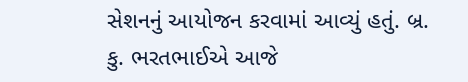સેશનનું આયોજન કરવામાં આવ્યું હતું. બ્ર. કુ. ભરતભાઈએ આજે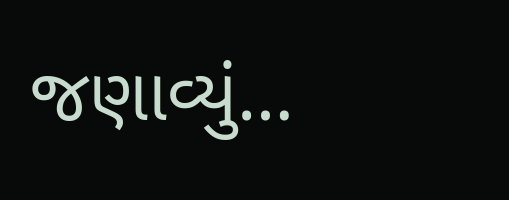જણાવ્યું…